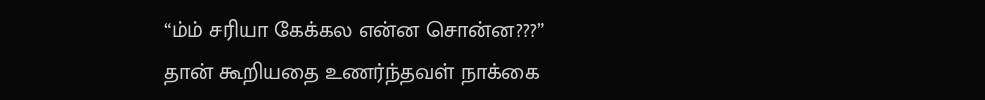“ம்ம் சரியா கேக்கல என்ன சொன்ன???”
தான் கூறியதை உணர்ந்தவள் நாக்கை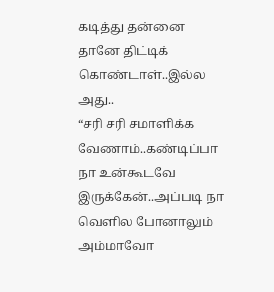கடித்து தன்னை தானே திட்டிக் கொண்டாள்..இல்ல அது..
“சரி சரி சமாளிக்க வேணாம்..கண்டிப்பா நா உன்கூடவே இருக்கேன்..அப்படி நா வெளில போனாலும் அம்மாவோ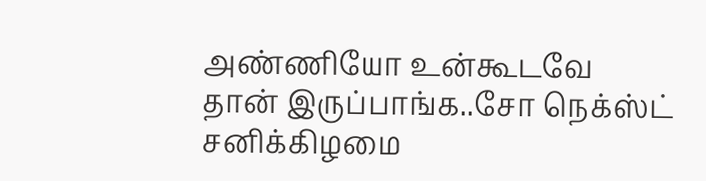அண்ணியோ உன்கூடவே தான் இருப்பாங்க..சோ நெக்ஸ்ட் சனிக்கிழமை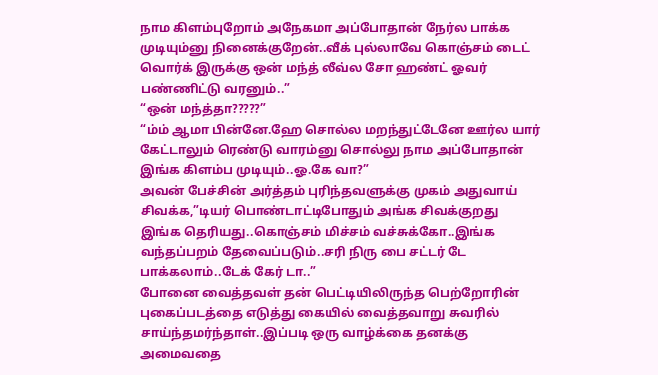நாம கிளம்புறோம் அநேகமா அப்போதான் நேர்ல பாக்க முடியும்னு நினைக்குறேன்..வீக் புல்லாவே கொஞ்சம் டைட் வொர்க் இருக்கு ஒன் மந்த் லீவ்ல சோ ஹண்ட் ஓவர் பண்ணிட்டு வரனும்..”
“ஒன் மந்த்தா?????”
“ம்ம் ஆமா பின்னே.ஹே சொல்ல மறந்துட்டேனே ஊர்ல யார் கேட்டாலும் ரெண்டு வாரம்னு சொல்லு நாம அப்போதான் இங்க கிளம்ப முடியும்..ஓ.கே வா?”
அவன் பேச்சின் அர்த்தம் புரிந்தவளுக்கு முகம் அதுவாய் சிவக்க,”டியர் பொண்டாட்டிபோதும் அங்க சிவக்குறது இங்க தெரியது..கொஞ்சம் மிச்சம் வச்சுக்கோ..இங்க வந்தப்பறம் தேவைப்படும்..சரி நிரு பை சட்டர் டே பாக்கலாம்..டேக் கேர் டா..”
போனை வைத்தவள் தன் பெட்டியிலிருந்த பெற்றோரின் புகைப்படத்தை எடுத்து கையில் வைத்தவாறு சுவரில் சாய்ந்தமர்ந்தாள்..இப்படி ஒரு வாழ்க்கை தனக்கு அமைவதை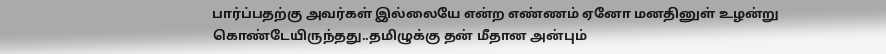பார்ப்பதற்கு அவர்கள் இல்லையே என்ற எண்ணம் ஏனோ மனதினுள் உழன்று கொண்டேயிருந்தது..தமிழுக்கு தன் மீதான அன்பும்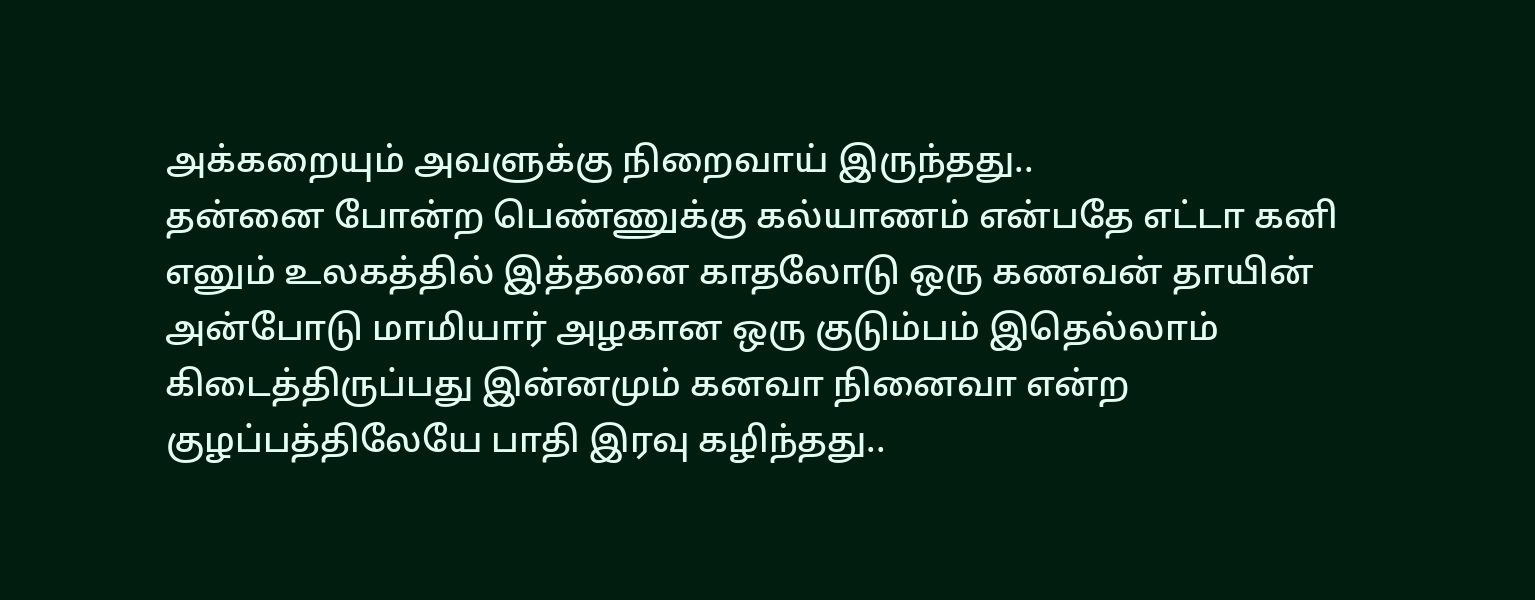அக்கறையும் அவளுக்கு நிறைவாய் இருந்தது..
தன்னை போன்ற பெண்ணுக்கு கல்யாணம் என்பதே எட்டா கனி எனும் உலகத்தில் இத்தனை காதலோடு ஒரு கணவன் தாயின் அன்போடு மாமியார் அழகான ஒரு குடும்பம் இதெல்லாம் கிடைத்திருப்பது இன்னமும் கனவா நினைவா என்ற குழப்பத்திலேயே பாதி இரவு கழிந்தது..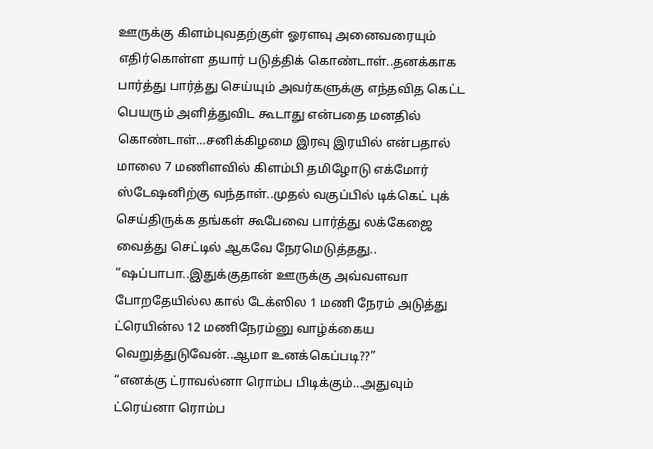ஊருக்கு கிளம்புவதற்குள் ஓரளவு அனைவரையும் எதிர்கொள்ள தயார் படுத்திக் கொண்டாள்..தனக்காக பார்த்து பார்த்து செய்யும் அவர்களுக்கு எந்தவித கெட்ட பெயரும் அளித்துவிட கூடாது என்பதை மனதில் கொண்டாள்…சனிக்கிழமை இரவு இரயில் என்பதால் மாலை 7 மணிளவில் கிளம்பி தமிழோடு எக்மோர் ஸ்டேஷனிற்கு வந்தாள்..முதல் வகுப்பில் டிக்கெட் புக் செய்திருக்க தங்கள் கூபேவை பார்த்து லக்கேஜை வைத்து செட்டில் ஆகவே நேரமெடுத்தது..
“ஷப்பாபா..இதுக்குதான் ஊருக்கு அவ்வளவா போறதேயில்ல கால் டேக்ஸில 1 மணி நேரம் அடுத்து ட்ரெயின்ல 12 மணிநேரம்னு வாழ்க்கைய வெறுத்துடுவேன்..ஆமா உனக்கெப்படி??”
“எனக்கு ட்ராவல்னா ரொம்ப பிடிக்கும்…அதுவும் ட்ரெய்னா ரொம்ப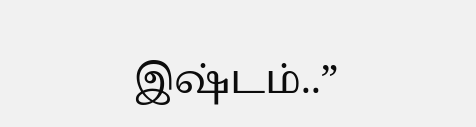இஷ்டம்..”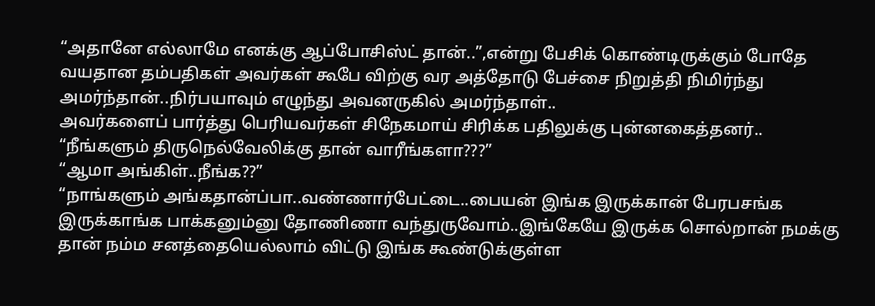“அதானே எல்லாமே எனக்கு ஆப்போசிஸ்ட் தான்..”,என்று பேசிக் கொண்டிருக்கும் போதே வயதான தம்பதிகள் அவர்கள் கூபே விற்கு வர அத்தோடு பேச்சை நிறுத்தி நிமிர்ந்து அமர்ந்தான்..நிர்பயாவும் எழுந்து அவனருகில் அமர்ந்தாள்..
அவர்களைப் பார்த்து பெரியவர்கள் சிநேகமாய் சிரிக்க பதிலுக்கு புன்னகைத்தனர்..
“நீங்களும் திருநெல்வேலிக்கு தான் வாரீங்களா???”
“ஆமா அங்கிள்..நீங்க??”
“நாங்களும் அங்கதான்ப்பா..வண்ணார்பேட்டை..பையன் இங்க இருக்கான் பேரபசங்க இருக்காங்க பாக்கனும்னு தோணிணா வந்துருவோம்..இங்கேயே இருக்க சொல்றான் நமக்கு தான் நம்ம சனத்தையெல்லாம் விட்டு இங்க கூண்டுக்குள்ள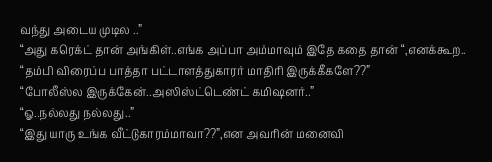வந்து அடைய முடில ..”
“அது கரெக்ட் தான் அங்கிள்..எங்க அப்பா அம்மாவும் இதே கதை தான் “,எனக்கூற..
“தம்பி விரைப்ப பாத்தா பட்டாளத்துகாரர் மாதிரி இருக்கீகளே??”
“போலீஸ்ல இருக்கேன்..அஸிஸ்ட்டெண்ட் கமிஷனர்..”
“ஓ..நல்லது நல்லது..”
“இது யாரு உங்க வீட்டுகாரம்மாவா??”,என அவரின் மனைவி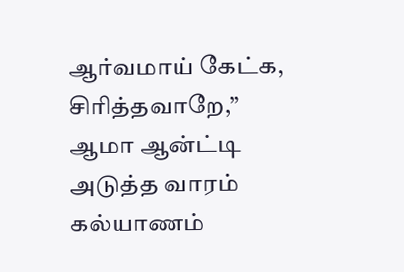ஆர்வமாய் கேட்க,
சிரித்தவாறே,” ஆமா ஆன்ட்டி அடுத்த வாரம் கல்யாணம்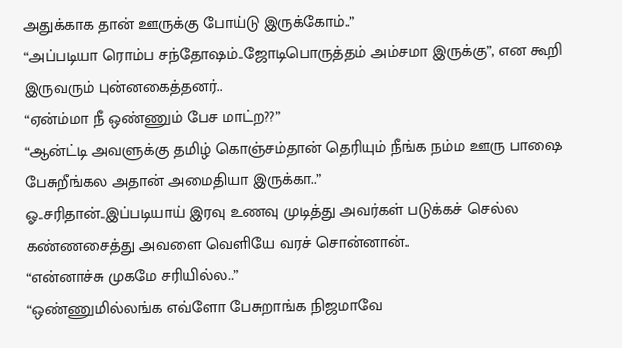அதுக்காக தான் ஊருக்கு போய்டு இருக்கோம்..”
“அப்படியா ரொம்ப சந்தோஷம்..ஜோடிபொருத்தம் அம்சமா இருக்கு”, என கூறி இருவரும் புன்னகைத்தனர்..
“ஏன்ம்மா நீ ஒண்ணும் பேச மாட்ற??”
“ஆன்ட்டி அவளுக்கு தமிழ் கொஞ்சம்தான் தெரியும் நீங்க நம்ம ஊரு பாஷை பேசுறீங்கல அதான் அமைதியா இருக்கா..”
ஓ..சரிதான்..இப்படியாய் இரவு உணவு முடித்து அவர்கள் படுக்கச் செல்ல கண்ணசைத்து அவளை வெளியே வரச் சொன்னான்..
“என்னாச்சு முகமே சரியில்ல..”
“ஒண்ணுமில்லங்க எவ்ளோ பேசுறாங்க நிஜமாவே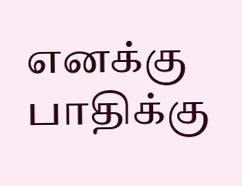எனக்கு பாதிக்கு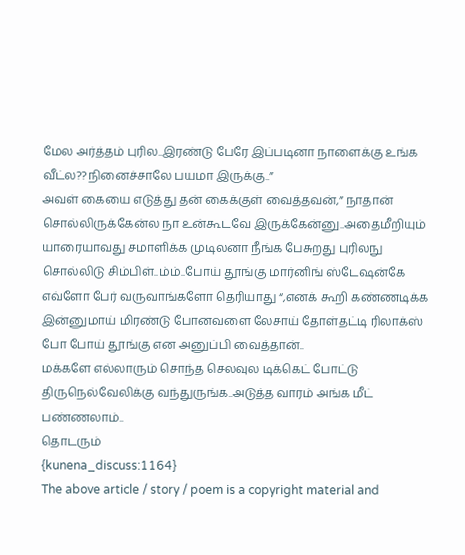மேல அர்த்தம் புரில..இரண்டு பேரே இப்படினா நாளைக்கு உங்க வீட்ல??நினைச்சாலே பயமா இருக்கு..”
அவள் கையை எடுத்து தன் கைக்குள் வைத்தவன்,” நாதான் சொல்லிருக்கேன்ல நா உன்கூடவே இருக்கேன்னு..அதைமீறியும் யாரையாவது சமாளிக்க முடிலனா நீங்க பேசுறது புரிலநு சொல்லிடு சிம்பிள்..ம்ம்..போய் தூங்கு மார்னிங் ஸ்டேஷன்கே எவ்ளோ பேர் வருவாங்களோ தெரியாது “,எனக் கூறி கண்ணடிக்க இன்னுமாய் மிரண்டு போனவளை லேசாய் தோள்தட்டி ரிலாக்ஸ் போ போய் தூங்கு என அனுப்பி வைத்தான்..
மக்களே எல்லாரும் சொந்த செலவுல டிக்கெட் போட்டு திருநெல்வேலிக்கு வந்துருங்க..அடுத்த வாரம் அங்க மீட் பண்ணலாம்..
தொடரும்
{kunena_discuss:1164}
The above article / story / poem is a copyright material and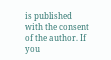is published with the consent of the author. If you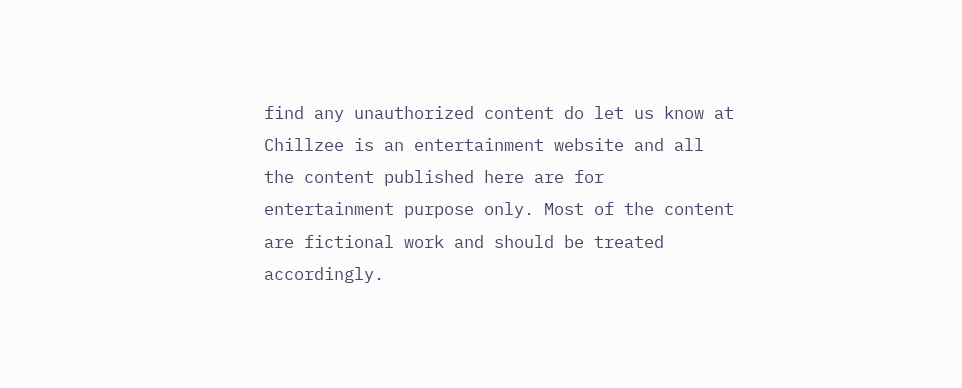find any unauthorized content do let us know at
Chillzee is an entertainment website and all the content published here are for entertainment purpose only. Most of the content are fictional work and should be treated accordingly.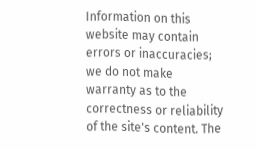Information on this website may contain errors or inaccuracies; we do not make warranty as to the correctness or reliability of the site's content. The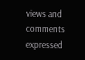views and comments expressed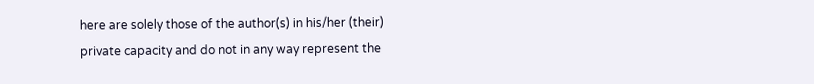here are solely those of the author(s) in his/her (their) private capacity and do not in any way represent the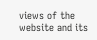views of the website and its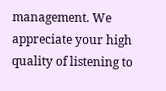management. We appreciate your high quality of listening to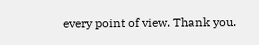every point of view. Thank you.